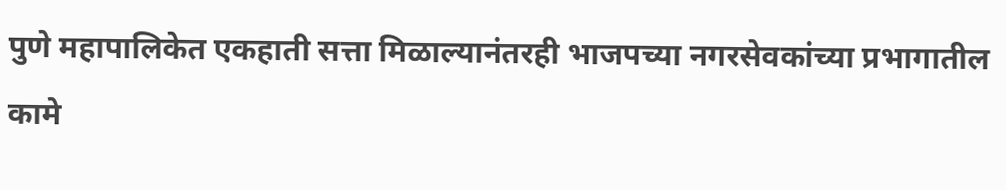पुणे महापालिकेत एकहाती सत्ता मिळाल्यानंतरही भाजपच्या नगरसेवकांच्या प्रभागातील कामे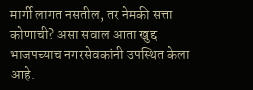मार्गी लागत नसतील, तर नेमकी सत्ता कोणाची? असा सवाल आता खुद्द भाजपच्याच नगरसेवकांनी उपस्थित केला आहे.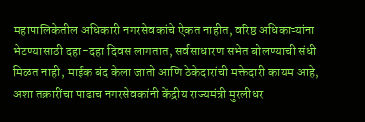महापालिकेतील अधिकारी नगरसेवकांचे ऐकत नाहीत, वरिष्ठ अधिकाऱ्यांना भेटण्यासाठी दहा-दहा दिवस लागतात, सर्वसाधारण सभेत बोलण्याची संधी मिळत नाही, माईक बंद केला जातो आणि ठेकेदारांची मक्तेदारी कायम आहे, अशा तक्रारींचा पाढाच नगरसेवकांनी केंद्रीय राज्यमंत्री मुरलीधर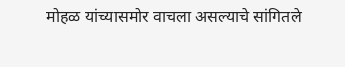मोहळ यांच्यासमोर वाचला असल्याचे सांगितले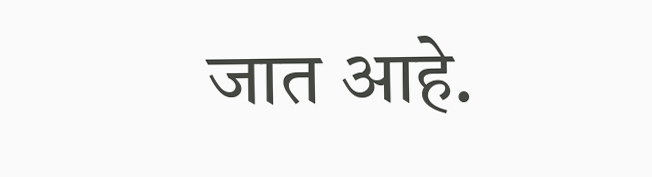जात आहे.